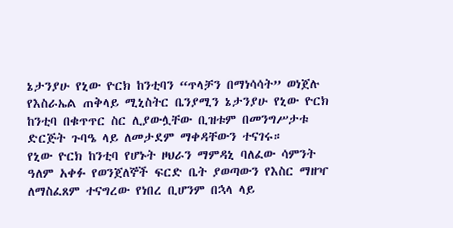ኔታንያሁ የኒው ዮርክ ከንቲባን “ጥላቻን በማነሳሳት” ወነጀሉ
የእስራኤል ጠቅላይ ሚኒስትር ቤንያሚን ኔታንያሁ የኒው ዮርክ ከንቲባ በቁጥጥር ስር ሊያውሏቸው ቢዝቱም በመንግሥታቱ ድርጅት ጉባዔ ላይ ለመታደም ማቀዳቸውን ተናገሩ።
የኒው ዮርክ ከንቲባ የሆኑት ዞህራን ማምዳኒ ባለፈው ሳምንት ዓለም አቀፉ የወንጀለኞች ፍርድ ቤት ያወጣውን የእስር ማዘዣ ለማስፈጸም ተናግረው የነበረ ቢሆንም በኋላ ላይ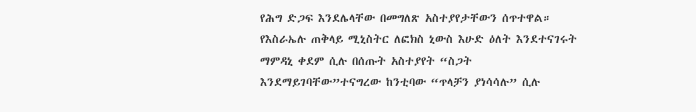የሕግ ድጋፍ እንደሌላቸው በመግለጽ አስተያየታቸውን ሰጥተዋል።
የእስራኤሉ ጠቅላይ ሚኒስትር ለፎክስ ኒውስ እሁድ ዕለት እንደተናገሩት ማምዳኒ ቀደም ሲሉ በሰጡት አስተያየት “ስጋት እንደማይገባቸው”ተናግረው ከንቲባው “ጥላቻን ያነሳሳሉ” ሲሉ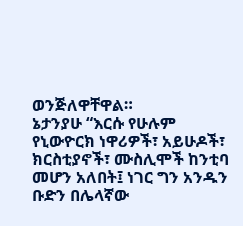ወንጅለዋቸዋል።
ኔታንያሁ “እርሱ የሁሉም የኒውዮርክ ነዋሪዎች፣ አይሁዶች፣ ክርስቲያኖች፣ ሙስሊሞች ከንቲባ መሆን አለበት፤ ነገር ግን አንዱን ቡድን በሌላኛው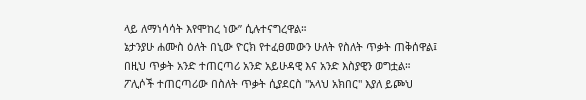ላይ ለማነሳሳት እየሞከረ ነው” ሲሉተናግረዋል።
ኔታንያሁ ሐሙስ ዕለት በኒው ዮርክ የተፈፀመውን ሁለት የስለት ጥቃት ጠቅሰዋል፤ በዚህ ጥቃት አንድ ተጠርጣሪ አንድ አይሁዳዊ እና አንድ እስያዊን ወግቷል።
ፖሊሶች ተጠርጣሪው በስለት ጥቃት ሲያደርስ "አላህ አክበር" እያለ ይጮህ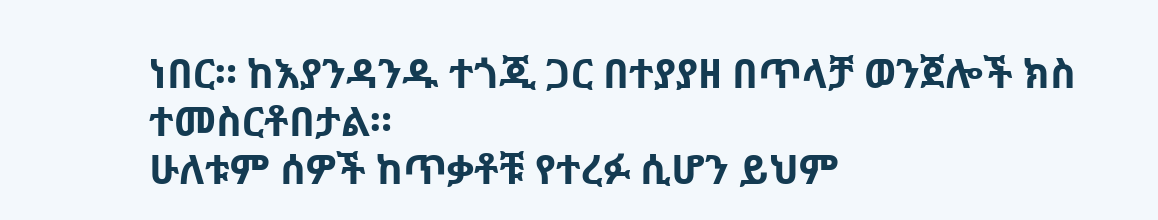ነበር። ከእያንዳንዱ ተጎጂ ጋር በተያያዘ በጥላቻ ወንጀሎች ክስ ተመስርቶበታል።
ሁለቱም ሰዎች ከጥቃቶቹ የተረፉ ሲሆን ይህም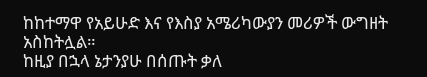ከከተማዋ የአይሁድ እና የእስያ አሜሪካውያን መሪዎች ውግዘት አስከትሏል።
ከዚያ በኋላ ኔታንያሁ በሰጡት ቃለ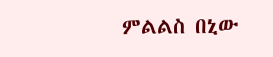ምልልስ በኒው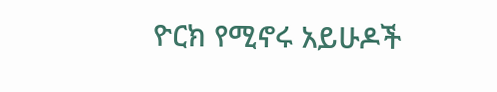ዮርክ የሚኖሩ አይሁዶች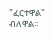"ፈርተዋል" ብለዋል።